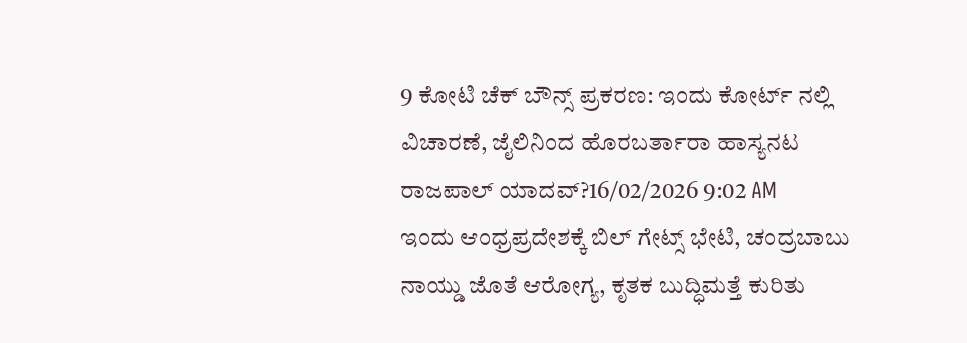9 ಕೋಟಿ ಚೆಕ್ ಬೌನ್ಸ್ ಪ್ರಕರಣ: ಇಂದು ಕೋರ್ಟ್ ನಲ್ಲಿ ವಿಚಾರಣೆ, ಜೈಲಿನಿಂದ ಹೊರಬರ್ತಾರಾ ಹಾಸ್ಯನಟ ರಾಜಪಾಲ್ ಯಾದವ್?16/02/2026 9:02 AM
ಇಂದು ಆಂಧ್ರಪ್ರದೇಶಕ್ಕೆ ಬಿಲ್ ಗೇಟ್ಸ್ ಭೇಟಿ, ಚಂದ್ರಬಾಬು ನಾಯ್ಡು ಜೊತೆ ಆರೋಗ್ಯ, ಕೃತಕ ಬುದ್ಧಿಮತ್ತೆ ಕುರಿತು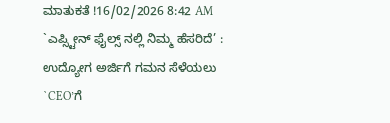ಮಾತುಕತೆ !16/02/2026 8:42 AM
`ಎಪ್ಸ್ಟೀನ್ ಫೈಲ್ಸ್ ನಲ್ಲಿ ನಿಮ್ಮ ಹೆಸರಿದೆ’ : ಉದ್ಯೋಗ ಅರ್ಜಿಗೆ ಗಮನ ಸೆಳೆಯಲು `CEO’ಗೆ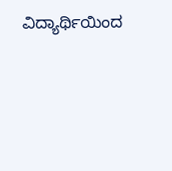ವಿದ್ಯಾರ್ಥಿಯಿಂದ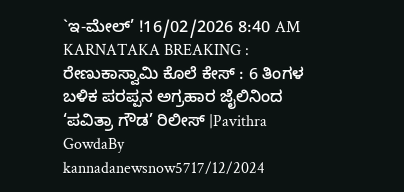`ಇ-ಮೇಲ್’ !16/02/2026 8:40 AM
KARNATAKA BREAKING : ರೇಣುಕಾಸ್ವಾಮಿ ಕೊಲೆ ಕೇಸ್ : 6 ತಿಂಗಳ ಬಳಿಕ ಪರಪ್ಪನ ಅಗ್ರಹಾರ ಜೈಲಿನಿಂದ ‘ಪವಿತ್ರಾ ಗೌಡ’ ರಿಲೀಸ್ |Pavithra GowdaBy kannadanewsnow5717/12/2024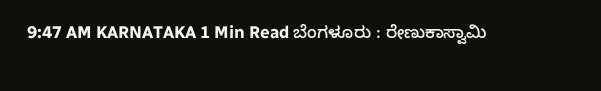9:47 AM KARNATAKA 1 Min Read ಬೆಂಗಳೂರು : ರೇಣುಕಾಸ್ವಾಮಿ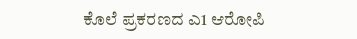ಕೊಲೆ ಪ್ರಕರಣದ ಎ1 ಆರೋಪಿ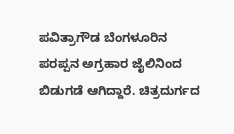ಪವಿತ್ರಾಗೌಡ ಬೆಂಗಳೂರಿನ ಪರಪ್ಪನ ಅಗ್ರಹಾರ ಜೈಲಿನಿಂದ ಬಿಡುಗಡೆ ಆಗಿದ್ದಾರೆ. ಚಿತ್ರದುರ್ಗದ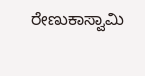ರೇಣುಕಾಸ್ವಾಮಿ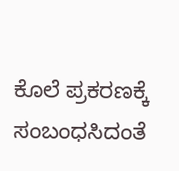ಕೊಲೆ ಪ್ರಕರಣಕ್ಕೆ ಸಂಬಂಧಸಿದಂತೆ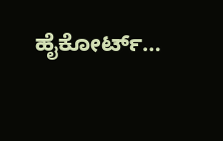ಹೈಕೋರ್ಟ್…